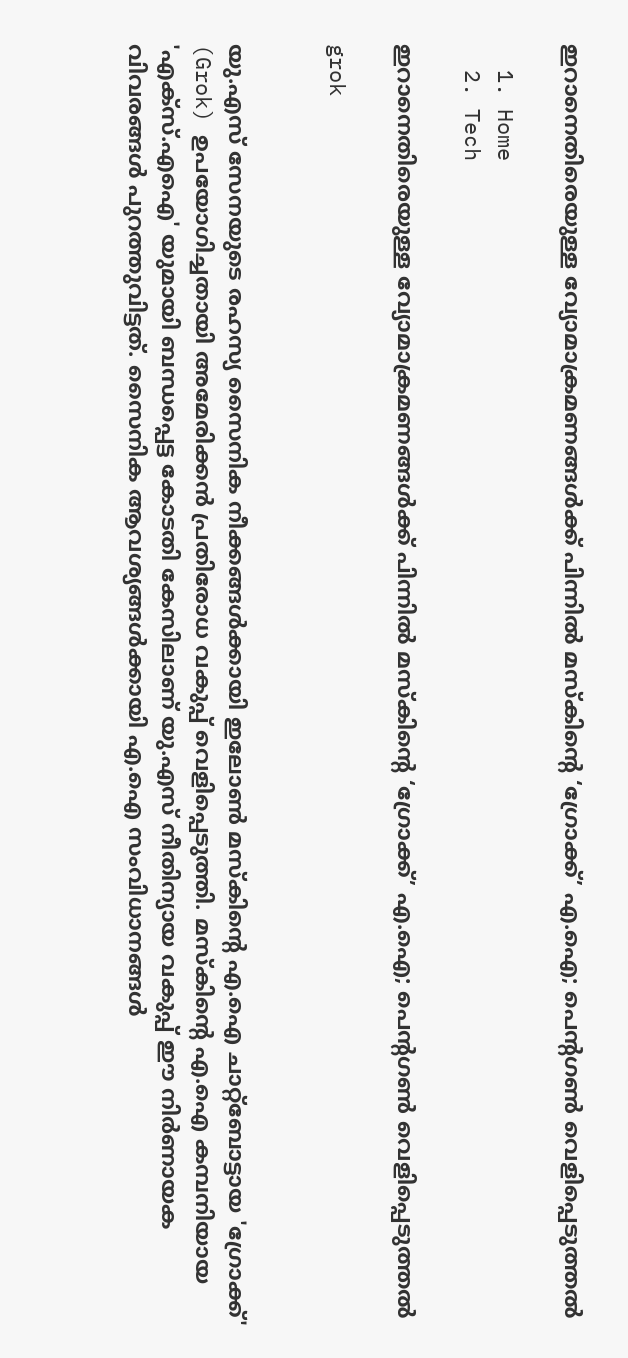ഇറാനെതിരെയുള്ള വ്യോമാക്രമണങ്ങൾക്ക് പിന്നിൽ മസ്കിന്റെ ‘ഗ്രോക്ക്’ എ.ഐ; പെന്റഗൺ വെളിപ്പെടുത്തൽ

  1. Home
  2. Tech

ഇറാനെതിരെയുള്ള വ്യോമാക്രമണങ്ങൾക്ക് പിന്നിൽ മസ്കിന്റെ ‘ഗ്രോക്ക്’ എ.ഐ; പെന്റഗൺ വെളിപ്പെടുത്തൽ

grok


യു.എസ് സേനയുടെ രഹസ്യ സൈനിക നീക്കങ്ങൾക്കായി ഇലോൺ മസ്കിന്റെ എ.ഐ ചാറ്റ്‌ബോട്ടായ 'ഗ്രോക്ക്' (Grok) ഉപയോഗിച്ചതായി അമേരിക്കൻ പ്രതിരോധ വകുപ്പ് വെളിപ്പെടുത്തി. മസ്കിന്റെ എ.ഐ കമ്പനിയായ 'എക്സ്.എഐ' യുമായി ബന്ധപ്പെട്ട കോടതി കേസിലാണ് യു.എസ് നീതിന്യായ വകുപ്പ് ഈ നിർണായക വിവരങ്ങൾ പുറത്തുവിട്ടത്. സൈനിക ആവശ്യങ്ങൾക്കായി എ.ഐ സംവിധാനങ്ങൾ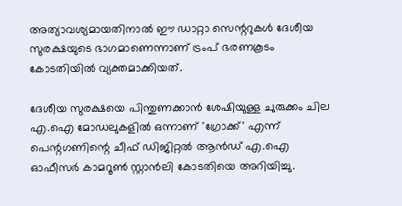അത്യാവശ്യമായതിനാൽ ഈ ഡാറ്റാ സെന്ററുകൾ ദേശീയ സുരക്ഷയുടെ ഭാഗമാണെന്നാണ് ട്രംപ് ഭരണകൂടം കോടതിയിൽ വ്യക്തമാക്കിയത്.

ദേശീയ സുരക്ഷയെ പിന്തുണക്കാൻ ശേഷിയുള്ള ചുരുക്കം ചില എ.ഐ മോഡലുകളിൽ ഒന്നാണ് 'ഗ്രോക്ക്' എന്ന് പെന്റഗണിന്റെ ചീഫ് ഡിജിറ്റൽ ആൻഡ് എ.ഐ ഓഫീസർ കാമറൂൺ സ്റ്റാൻലി കോടതിയെ അറിയിച്ചു.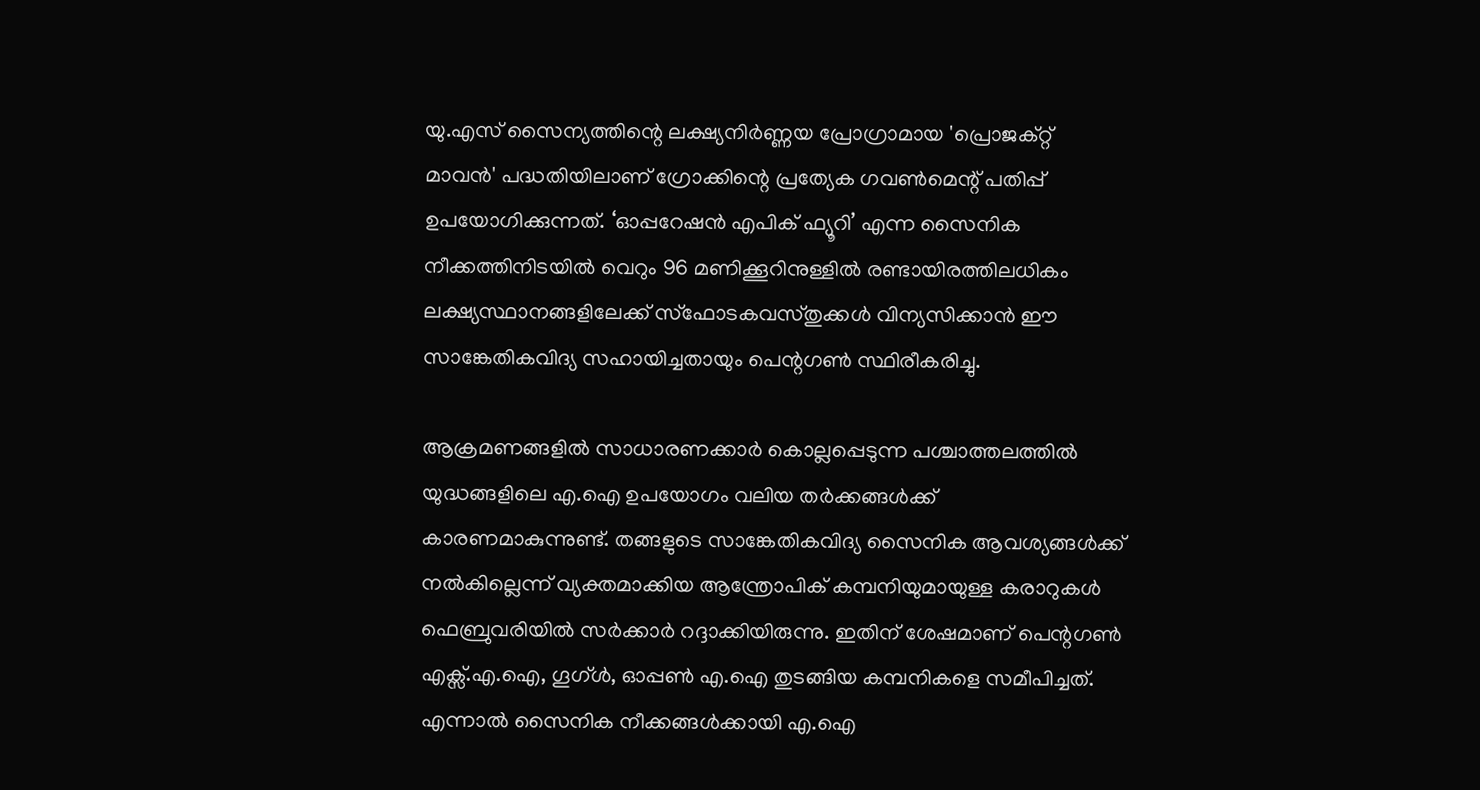യു.എസ് സൈന്യത്തിന്റെ ലക്ഷ്യനിർണ്ണയ പ്രോഗ്രാമായ 'പ്രൊജക്റ്റ് മാവൻ' പദ്ധതിയിലാണ് ഗ്രോക്കിന്റെ പ്രത്യേക ഗവൺമെന്റ് പതിപ്പ് ഉപയോഗിക്കുന്നത്. ‘ഓപ്പറേഷൻ എപിക് ഫ്യൂറി’ എന്ന സൈനിക നീക്കത്തിനിടയിൽ വെറും 96 മണിക്കൂറിനുള്ളിൽ രണ്ടായിരത്തിലധികം ലക്ഷ്യസ്ഥാനങ്ങളിലേക്ക് സ്ഫോടകവസ്തുക്കൾ വിന്യസിക്കാൻ ഈ സാങ്കേതികവിദ്യ സഹായിച്ചതായും പെന്റഗൺ സ്ഥിരീകരിച്ചു.

ആക്രമണങ്ങളിൽ സാധാരണക്കാർ കൊല്ലപ്പെടുന്ന പശ്ചാത്തലത്തിൽ യുദ്ധങ്ങളിലെ എ.ഐ ഉപയോഗം വലിയ തർക്കങ്ങൾക്ക് കാരണമാകുന്നുണ്ട്. തങ്ങളുടെ സാങ്കേതികവിദ്യ സൈനിക ആവശ്യങ്ങൾക്ക് നൽകില്ലെന്ന് വ്യക്തമാക്കിയ ആന്ത്രോപിക് കമ്പനിയുമായുള്ള കരാറുകൾ ഫെബ്രുവരിയിൽ സർക്കാർ റദ്ദാക്കിയിരുന്നു. ഇതിന് ശേഷമാണ് പെന്റഗൺ എക്സ്.എ.ഐ, ഗൂഗ്ൾ, ഓപ്പൺ എ.ഐ തുടങ്ങിയ കമ്പനികളെ സമീപിച്ചത്. എന്നാൽ സൈനിക നീക്കങ്ങൾക്കായി എ.ഐ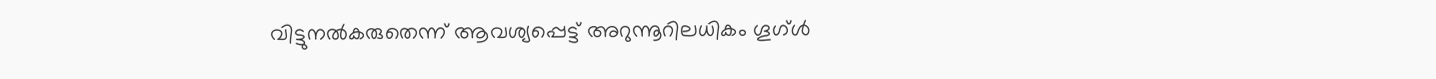വിട്ടുനൽകരുതെന്ന് ആവശ്യപ്പെട്ട് അറുന്നൂറിലധികം ഗൂഗ്ൾ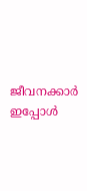ജീവനക്കാർ ഇപ്പോൾ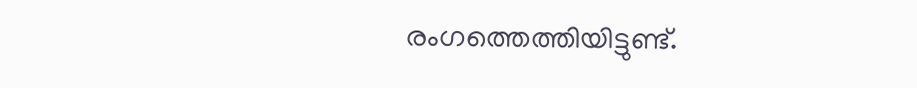രംഗത്തെത്തിയിട്ടുണ്ട്.